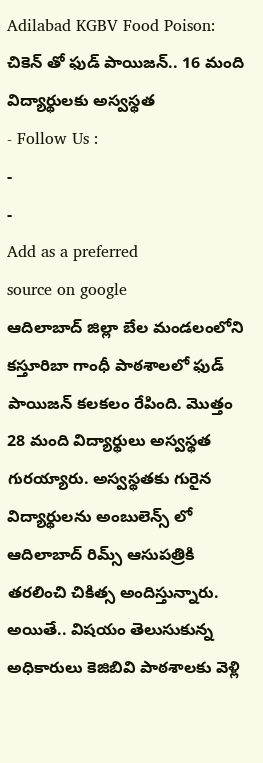Adilabad KGBV Food Poison: చికెన్ తో ఫుడ్ పాయిజన్.. 16 మంది విద్యార్థులకు అస్వస్థత
- Follow Us :
-
-
Add as a preferred
source on google
ఆదిలాబాద్ జిల్లా బేల మండలంలోని కస్తూరిబా గాంధీ పాఠశాలలో ఫుడ్ పాయిజన్ కలకలం రేపింది. మొత్తం 28 మంది విద్యార్థులు అస్వస్థత గురయ్యారు. అస్వస్థతకు గురైన విద్యార్థులను అంబులెన్స్ లో ఆదిలాబాద్ రిమ్స్ ఆసుపత్రికి తరలించి చికిత్స అందిస్తున్నారు. అయితే.. విషయం తెలుసుకున్న అధికారులు కెజిబివి పాఠశాలకు వెళ్లి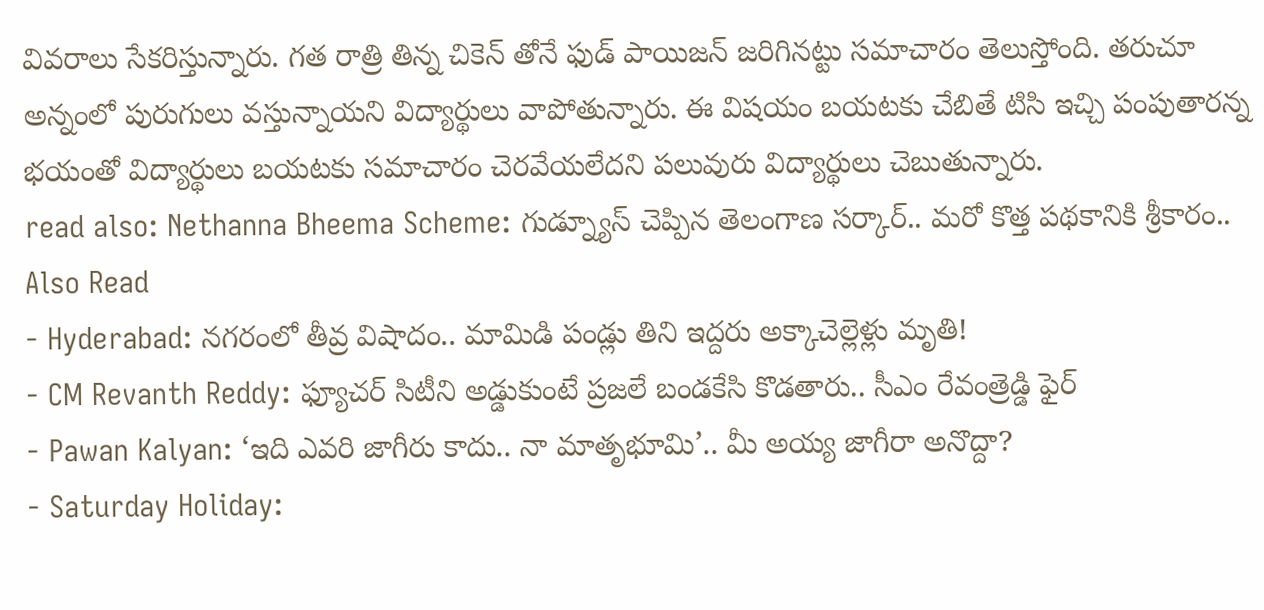వివరాలు సేకరిస్తున్నారు. గత రాత్రి తిన్న చికెన్ తోనే ఫుడ్ పాయిజన్ జరిగినట్టు సమాచారం తెలుస్తోంది. తరుచూ అన్నంలో పురుగులు వస్తున్నాయని విద్యార్థులు వాపోతున్నారు. ఈ విషయం బయటకు చేబితే టిసి ఇచ్చి పంపుతారన్న భయంతో విద్యార్థులు బయటకు సమాచారం చెరవేయలేదని పలువురు విద్యార్థులు చెబుతున్నారు.
read also: Nethanna Bheema Scheme: గుడ్న్యూస్ చెప్పిన తెలంగాణ సర్కార్.. మరో కొత్త పథకానికి శ్రీకారం..
Also Read
- Hyderabad: నగరంలో తీవ్ర విషాదం.. మామిడి పండ్లు తిని ఇద్దరు అక్కాచెల్లెళ్లు మృతి!
- CM Revanth Reddy: ఫ్యూచర్ సిటీని అడ్డుకుంటే ప్రజలే బండకేసి కొడతారు.. సీఎం రేవంత్రెడ్డి ఫైర్
- Pawan Kalyan: ‘ఇది ఎవరి జాగీరు కాదు.. నా మాతృభూమి’.. మీ అయ్య జాగీరా అనొద్దా?
- Saturday Holiday: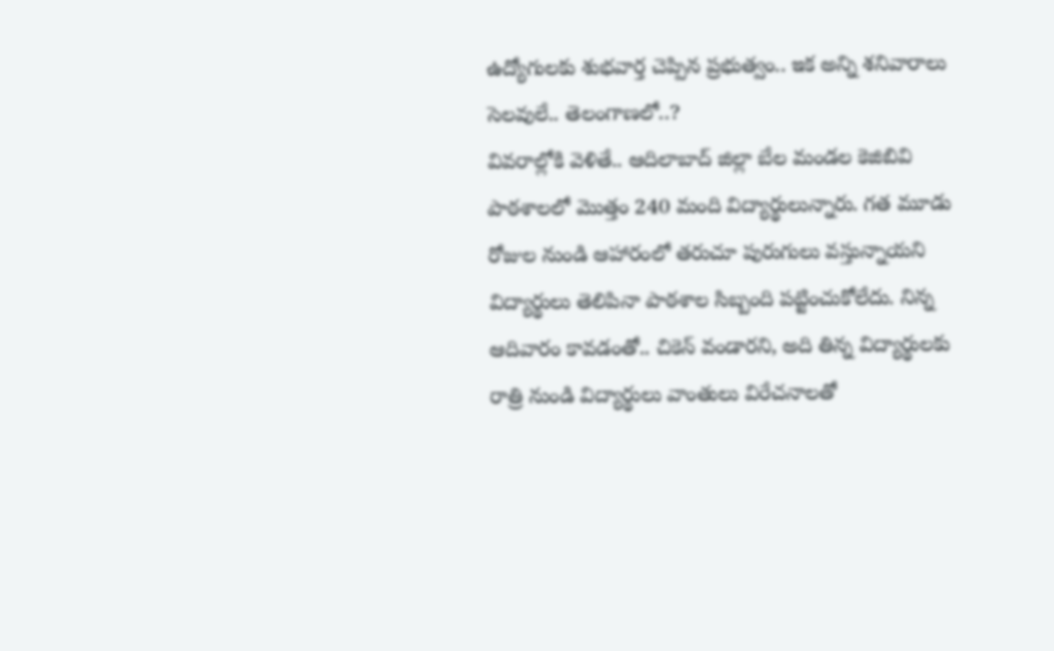ఉద్యోగులకు శుభవార్త చెప్పిన ప్రభుత్వం.. ఇక అన్ని శనివారాలు సెలవులే.. తెలంగాణలో..?
వివరాల్లోకి వెళితే.. ఆదిలాబాద్ జిల్లా బేల మండల కెజిబివి పాఠశాలలో మొత్తం 240 మంది విద్యార్థులున్నారు. గత మూడు రోజుల నుండి ఆహారంలో తరుచూ పురుగులు వస్తున్నాయని విద్యార్థులు తెలిపినా పాఠశాల సిబ్బంది పట్టించుకోలేదు. నిన్న ఆదివారం కావడంతో.. చికెన్ వండారని, అది తిన్న విద్యార్థులకు రాత్రి నుండి విద్యార్థులు వాంతులు విరేచనాలతో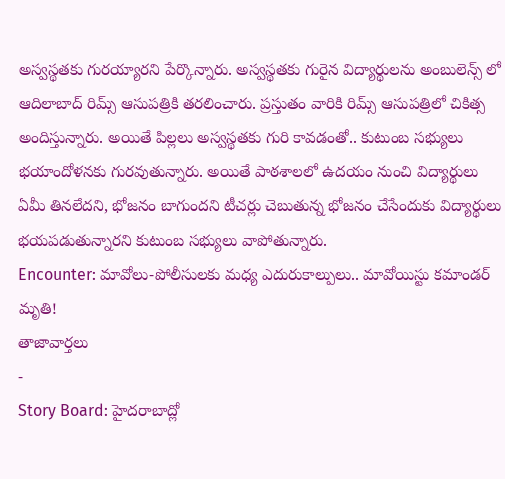అస్వస్థతకు గురయ్యారని పేర్కొన్నారు. అస్వస్థతకు గురైన విద్యార్థులను అంబులెన్స్ లో ఆదిలాబాద్ రిమ్స్ ఆసుపత్రికి తరలించారు. ప్రస్తుతం వారికి రిమ్స్ ఆసుపత్రిలో చికిత్స అందిస్తున్నారు. అయితే పిల్లలు అస్వస్థతకు గురి కావడంతో.. కుటుంబ సభ్యులు భయాందోళనకు గురవుతున్నారు. అయితే పాఠశాలలో ఉదయం నుంచి విద్యార్థులు ఏమీ తినలేదని, భోజనం బాగుందని టీచర్లు చెబుతున్న భోజనం చేసేందుకు విద్యార్థులు భయపడుతున్నారని కుటుంబ సభ్యులు వాపోతున్నారు.
Encounter: మావోలు-పోలీసులకు మధ్య ఎదురుకాల్పులు.. మావోయిస్టు కమాండర్ మృతి!
తాజావార్తలు
-
Story Board: హైదరాబాద్లో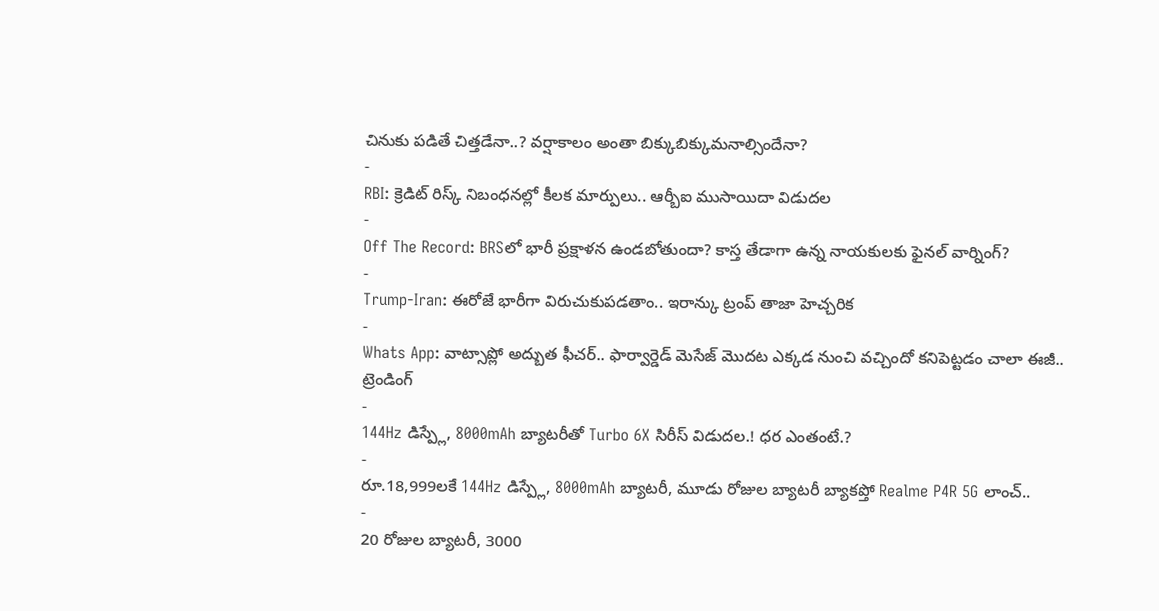చినుకు పడితే చిత్తడేనా..? వర్షాకాలం అంతా బిక్కుబిక్కుమనాల్సిందేనా?
-
RBI: క్రెడిట్ రిస్క్ నిబంధనల్లో కీలక మార్పులు.. ఆర్బీఐ ముసాయిదా విడుదల
-
Off The Record: BRSలో భారీ ప్రక్షాళన ఉండబోతుందా? కాస్త తేడాగా ఉన్న నాయకులకు ఫైనల్ వార్నింగ్?
-
Trump-Iran: ఈరోజే భారీగా విరుచుకుపడతాం.. ఇరాన్కు ట్రంప్ తాజా హెచ్చరిక
-
Whats App: వాట్సాప్లో అద్బుత ఫీచర్.. ఫార్వార్డెడ్ మెసేజ్ మొదట ఎక్కడ నుంచి వచ్చిందో కనిపెట్టడం చాలా ఈజీ..
ట్రెండింగ్
-
144Hz డిస్ప్లే, 8000mAh బ్యాటరీతో Turbo 6X సిరీస్ విడుదల.! ధర ఎంతంటే.?
-
రూ.18,999లకే 144Hz డిస్ప్లే, 8000mAh బ్యాటరీ, మూడు రోజుల బ్యాటరీ బ్యాకప్తో Realme P4R 5G లాంచ్..
-
20 రోజుల బ్యాటరీ, 3000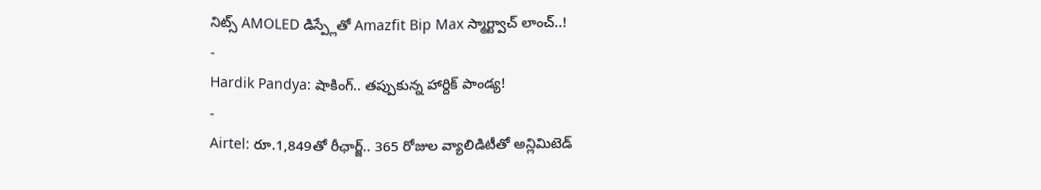నిట్స్ AMOLED డిస్ప్లేతో Amazfit Bip Max స్మార్ట్వాచ్ లాంచ్..!
-
Hardik Pandya: షాకింగ్.. తప్పుకున్న హార్దిక్ పాండ్య!
-
Airtel: రూ.1,849తో రీఛార్జ్.. 365 రోజుల వ్యాలిడిటీతో అన్లిమిటెడ్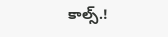కాల్స్.!